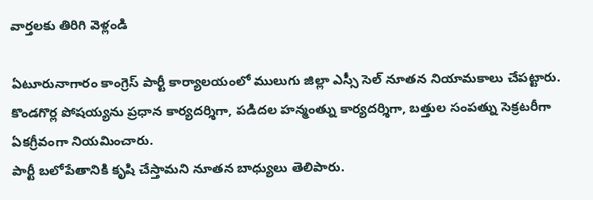వార్తలకు తిరిగి వెళ్లండి

ఏటూరునాగారం కాంగ్రెస్ పార్టీ కార్యాలయంలో ములుగు జిల్లా ఎస్సీ సెల్ నూతన నియామకాలు చేపట్టారు. కొండగొర్ల పోషయ్యను ప్రధాన కార్యదర్శిగా, పడిదల హన్మంత్ను కార్యదర్శిగా, బత్తుల సంపత్ను సెక్రటరీగా ఏకగ్రీవంగా నియమించారు.
పార్టీ బలోపేతానికి కృషి చేస్తామని నూతన బాధ్యులు తెలిపారు.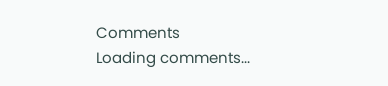Comments
Loading comments...